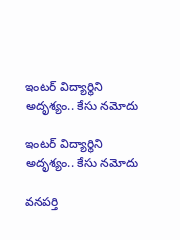ఇంటర్ విద్యార్థిని అదృశ్యం.. కేసు నమోదు

ఇంటర్ విద్యార్థిని అదృశ్యం.. కేసు నమోదు

వనపర్తి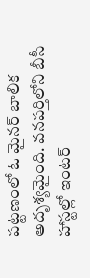పట్టణంలో ఓ మైనర్ బాలిక అదృశ్యమైంది. వనపర్తిలోని బీసీ హాస్టల్లో ఇంటర్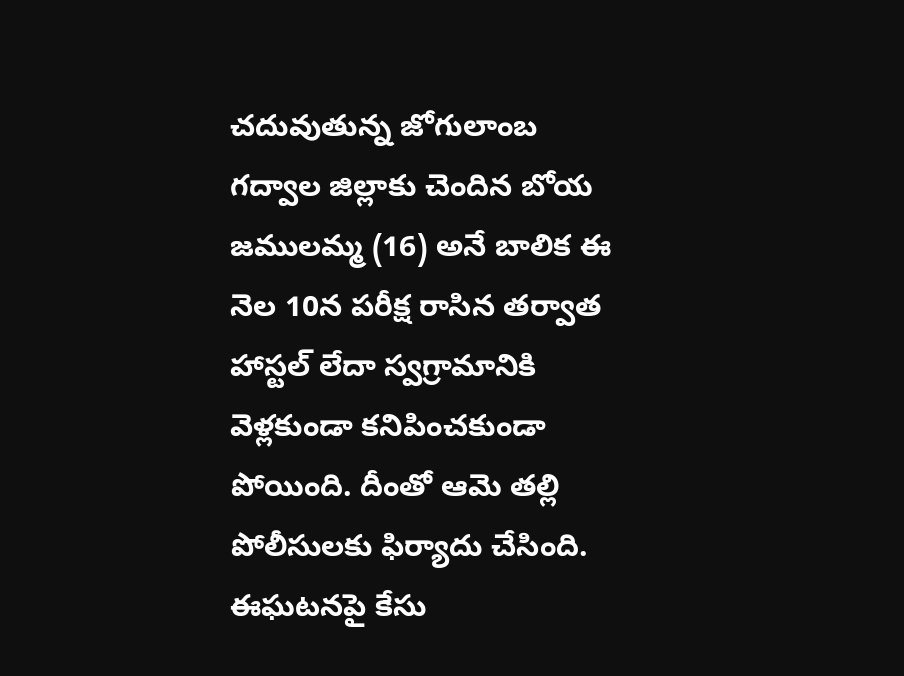చదువుతున్న జోగులాంబ గద్వాల జిల్లాకు చెందిన బోయ జములమ్మ (16) అనే బాలిక ఈ నెల 10న పరీక్ష రాసిన తర్వాత హాస్టల్ లేదా స్వగ్రామానికి వెళ్లకుండా కనిపించకుండా పోయింది. దీంతో ఆమె తల్లి  పోలీసులకు ఫిర్యాదు చేసింది. ఈఘటనపై కేసు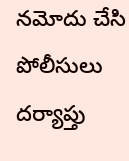నమోదు చేసి పోలీసులు దర్యాప్తు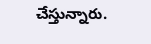చేస్తున్నారు.